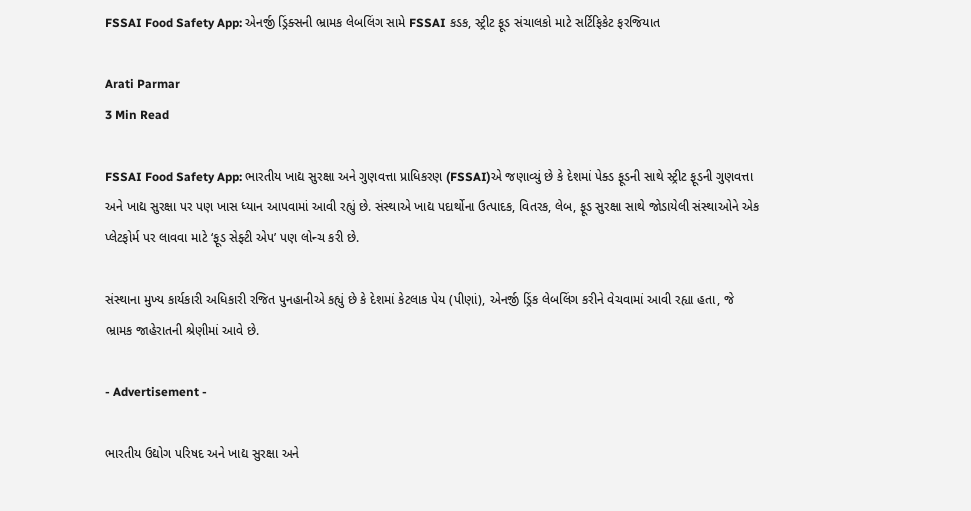FSSAI Food Safety App: એનર્જી ડ્રિંક્સની ભ્રામક લેબલિંગ સામે FSSAI કડક, સ્ટ્રીટ ફૂડ સંચાલકો માટે સર્ટિફિકેટ ફરજિયાત

Arati Parmar
3 Min Read

FSSAI Food Safety App: ભારતીય ખાદ્ય સુરક્ષા અને ગુણવત્તા પ્રાધિકરણ (FSSAI)એ જણાવ્યું છે કે દેશમાં પેક્ડ ફૂડની સાથે સ્ટ્રીટ ફૂડની ગુણવત્તા અને ખાદ્ય સુરક્ષા પર પણ ખાસ ધ્યાન આપવામાં આવી રહ્યું છે. સંસ્થાએ ખાદ્ય પદાર્થોના ઉત્પાદક, વિતરક, લેબ, ફૂડ સુરક્ષા સાથે જોડાયેલી સંસ્થાઓને એક પ્લેટફોર્મ પર લાવવા માટે ‘ફૂડ સેફ્ટી એપ’ પણ લોન્ચ કરી છે.

સંસ્થાના મુખ્ય કાર્યકારી અધિકારી રજિત પુનહાનીએ કહ્યું છે કે દેશમાં કેટલાક પેય (પીણાં), એનર્જી ડ્રિંક લેબલિંગ કરીને વેચવામાં આવી રહ્યા હતા, જે ભ્રામક જાહેરાતની શ્રેણીમાં આવે છે.

- Advertisement -

ભારતીય ઉદ્યોગ પરિષદ અને ખાદ્ય સુરક્ષા અને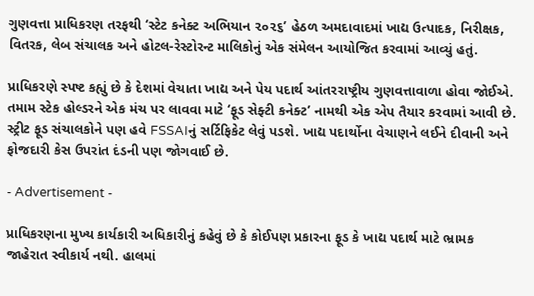ગુણવત્તા પ્રાધિકરણ તરફથી ‘સ્ટેટ કનેક્ટ અભિયાન ૨૦૨૬’ હેઠળ અમદાવાદમાં ખાદ્ય ઉત્પાદક, નિરીક્ષક, વિતરક, લેબ સંચાલક અને હોટલ-રેસ્ટોરન્ટ માલિકોનું એક સંમેલન આયોજિત કરવામાં આવ્યું હતું.

પ્રાધિકરણે સ્પષ્ટ કહ્યું છે કે દેશમાં વેચાતા ખાદ્ય અને પેય પદાર્થ આંતરરાષ્ટ્રીય ગુણવત્તાવાળા હોવા જોઈએ. તમામ સ્ટેક હોલ્ડરને એક મંચ પર લાવવા માટે ‘ફૂડ સેફ્ટી કનેક્ટ’ નામથી એક એપ તૈયાર કરવામાં આવી છે. સ્ટ્રીટ ફૂડ સંચાલકોને પણ હવે FSSAIનું સર્ટિફિકેટ લેવું પડશે. ખાદ્ય પદાર્થોના વેચાણને લઈને દીવાની અને ફોજદારી કેસ ઉપરાંત દંડની પણ જોગવાઈ છે.

- Advertisement -

પ્રાધિકરણના મુખ્ય કાર્યકારી અધિકારીનું કહેવું છે કે કોઈપણ પ્રકારના ફૂડ કે ખાદ્ય પદાર્થ માટે ભ્રામક જાહેરાત સ્વીકાર્ય નથી. હાલમાં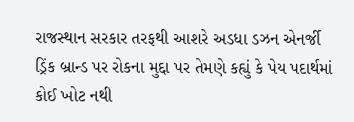રાજસ્થાન સરકાર તરફથી આશરે અડધા ડઝન એનર્જી ડ્રિંક બ્રાન્ડ પર રોકના મુદ્દા પર તેમણે કહ્યું કે પેય પદાર્થમાં કોઈ ખોટ નથી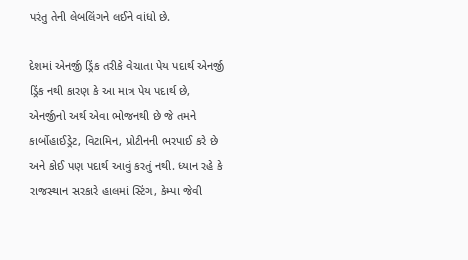પરંતુ તેની લેબલિંગને લઈને વાંધો છે.

દેશમાં એનર્જી ડ્રિંક તરીકે વેચાતા પેય પદાર્થ એનર્જી ડ્રિંક નથી કારણ કે આ માત્ર પેય પદાર્થ છે, એનર્જીનો અર્થ એવા ભોજનથી છે જે તમને કાર્બોહાઈડ્રેટ, વિટામિન, પ્રોટીનની ભરપાઈ કરે છે અને કોઈ પણ પદાર્થ આવું કરતું નથી. ધ્યાન રહે કે રાજસ્થાન સરકારે હાલમાં સ્ટિંગ, કેમ્પા જેવી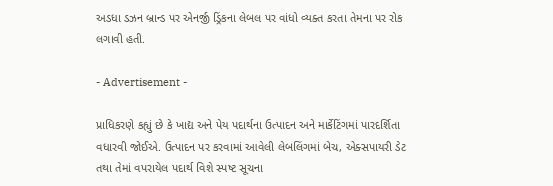અડધા ડઝન બ્રાન્ડ પર એનર્જી ડ્રિંકના લેબલ પર વાંધો વ્યક્ત કરતા તેમના પર રોક લગાવી હતી.

- Advertisement -

પ્રાધિકરણે કહ્યું છે કે ખાદ્ય અને પેય પદાર્થના ઉત્પાદન અને માર્કેટિંગમાં પારદર્શિતા વધારવી જોઈએ. ઉત્પાદન પર કરવામાં આવેલી લેબલિંગમાં બેચ, એક્સપાયરી ડેટ તથા તેમાં વપરાયેલ પદાર્થ વિશે સ્પષ્ટ સૂચના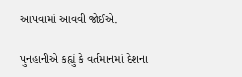આપવામાં આવવી જોઈએ.

પુનહાનીએ કહ્યું કે વર્તમાનમાં દેશના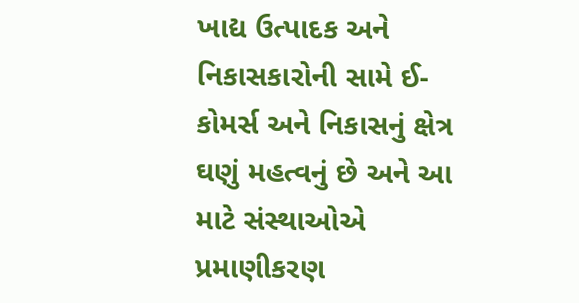ખાદ્ય ઉત્પાદક અને નિકાસકારોની સામે ઈ-કોમર્સ અને નિકાસનું ક્ષેત્ર ઘણું મહત્વનું છે અને આ માટે સંસ્થાઓએ પ્રમાણીકરણ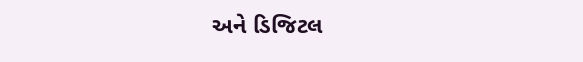અને ડિજિટલ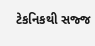ટેકનિકથી સજ્જ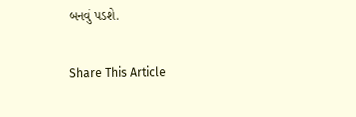બનવું પડશે.

Share This Article